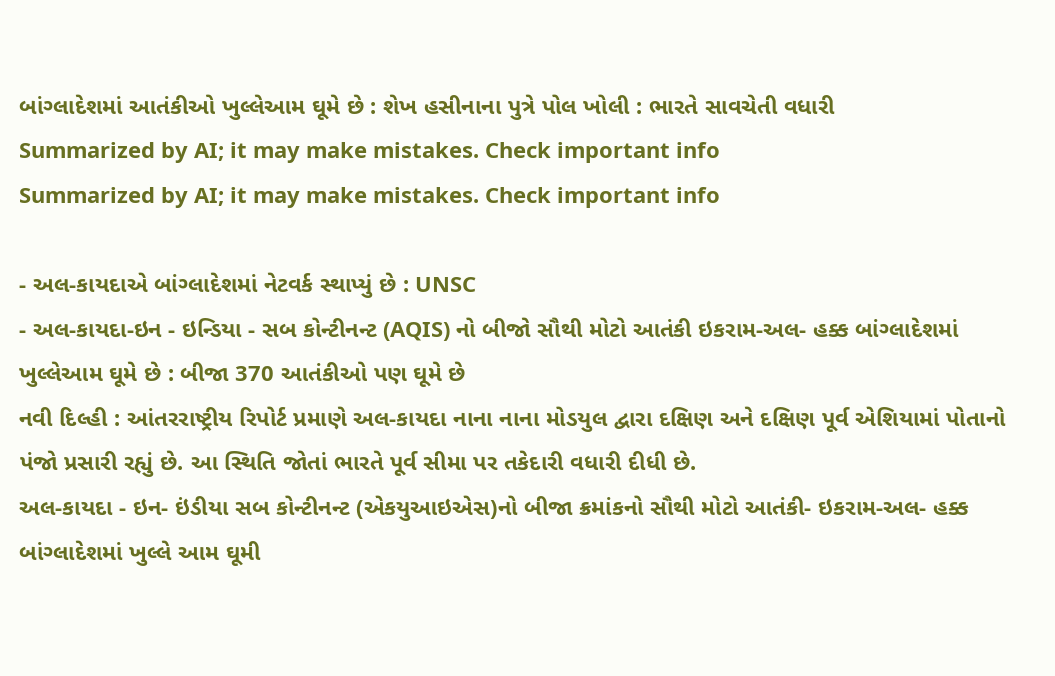બાંગ્લાદેશમાં આતંકીઓ ખુલ્લેઆમ ઘૂમે છે : શેખ હસીનાના પુત્રે પોલ ખોલી : ભારતે સાવચેતી વધારી
Summarized by AI; it may make mistakes. Check important info
Summarized by AI; it may make mistakes. Check important info

- અલ-કાયદાએ બાંગ્લાદેશમાં નેટવર્ક સ્થાપ્યું છે : UNSC
- અલ-કાયદા-ઇન - ઇન્ડિયા - સબ કોન્ટીનન્ટ (AQIS) નો બીજો સૌથી મોટો આતંકી ઇકરામ-અલ- હક્ક બાંગ્લાદેશમાં ખુલ્લેઆમ ઘૂમે છે : બીજા 370 આતંકીઓ પણ ઘૂમે છે
નવી દિલ્હી : આંતરરાષ્ટ્રીય રિપોર્ટ પ્રમાણે અલ-કાયદા નાના નાના મોડયુલ દ્વારા દક્ષિણ અને દક્ષિણ પૂર્વ એશિયામાં પોતાનો પંજો પ્રસારી રહ્યું છે. આ સ્થિતિ જોતાં ભારતે પૂર્વ સીમા પર તકેદારી વધારી દીધી છે.
અલ-કાયદા - ઇન- ઇંડીયા સબ કોન્ટીનન્ટ (એકયુઆઇએસ)નો બીજા ક્રમાંકનો સૌથી મોટો આતંકી- ઇકરામ-અલ- હક્ક બાંગ્લાદેશમાં ખુલ્લે આમ ઘૂમી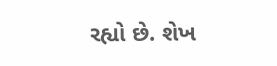રહ્યો છે. શેખ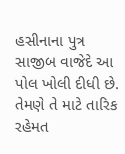હસીનાના પુત્ર સાજીબ વાજેદે આ પોલ ખોલી દીધી છે. તેમણે તે માટે તારિક રહેમત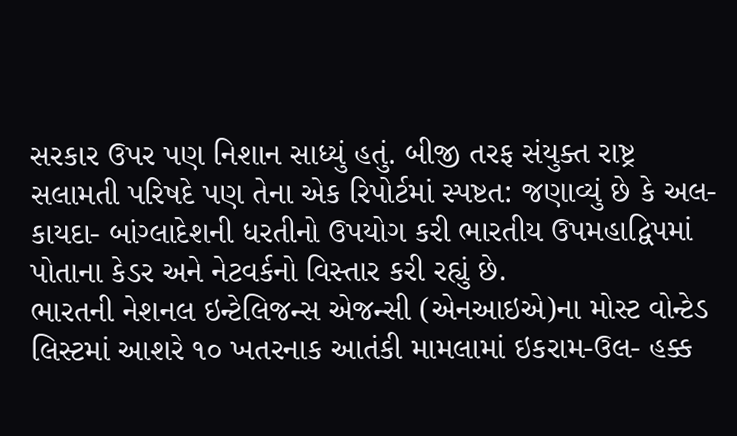સરકાર ઉપર પણ નિશાન સાધ્યું હતું. બીજી તરફ સંયુક્ત રાષ્ટ્ર સલામતી પરિષદે પણ તેના એક રિપોર્ટમાં સ્પષ્ટત: જણાવ્યું છે કે અલ-કાયદા- બાંગ્લાદેશની ધરતીનો ઉપયોગ કરી ભારતીય ઉપમહાદ્વિપમાં પોતાના કેડર અને નેટવર્કનો વિસ્તાર કરી રહ્યું છે.
ભારતની નેશનલ ઇન્ટેલિજન્સ એજન્સી (એનઆઇએ)ના મોસ્ટ વોન્ટેડ લિસ્ટમાં આશરે ૧૦ ખતરનાક આતંકી મામલામાં ઇકરામ-ઉલ- હક્ક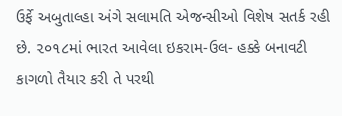ઉર્ફે અબુતાલ્હા અંગે સલામતિ એજન્સીઓ વિશેષ સતર્ક રહી છે. ૨૦૧૮માં ભારત આવેલા ઇકરામ-ઉલ- હક્કે બનાવટી કાગળો તૈયાર કરી તે પરથી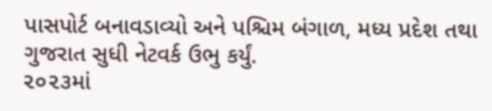પાસપોર્ટ બનાવડાવ્યો અને પશ્ચિમ બંગાળ, મધ્ય પ્રદેશ તથા ગુજરાત સુધી નેટવર્ક ઉભુ કર્યું.
૨૦૨૩માં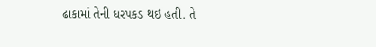ઢાકામાં તેની ધરપકડ થઇ હતી. તે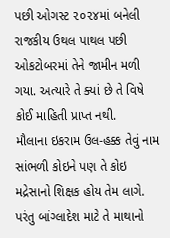પછી ઓગસ્ટ ૨૦૨૪માં બનેલી રાજકીય ઉથલ પાથલ પછી ઓકટોબરમાં તેને જામીન મળી ગયા. અત્યારે તે ક્યાં છે તે વિષે કોઈ માહિતી પ્રાપ્ત નથી.
મૌલાના ઇકરામ ઉલ-હક્ક તેવું નામ સાંભળી કોઇને પણ તે કોઇ મદ્રેસાનો શિક્ષક હોય તેમ લાગે. પરંતુ બાંગ્લાદેશ માટે તે માથાનો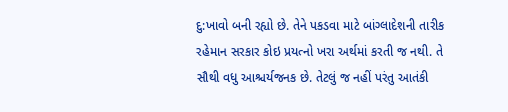દુ:ખાવો બની રહ્યો છે. તેને પકડવા માટે બાંગ્લાદેશની તારીક રહેમાન સરકાર કોઇ પ્રયત્નો ખરા અર્થમાં કરતી જ નથી. તે સૌથી વધુ આશ્ચર્યજનક છે. તેટલું જ નહીં પરંતુ આતંકી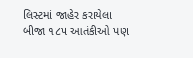લિસ્ટમાં જાહેર કરાયેલા બીજા ૧૮૫ આતંકીઓ પણ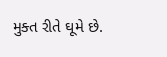મુક્ત રીતે ઘૂમે છે.